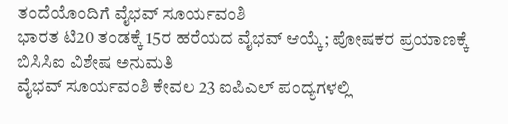ತಂದೆಯೊಂದಿಗೆ ವೈಭವ್ ಸೂರ್ಯವಂಶಿ
ಭಾರತ ಟಿ20 ತಂಡಕ್ಕೆ 15ರ ಹರೆಯದ ವೈಭವ್ ಆಯ್ಕೆ; ಪೋಷಕರ ಪ್ರಯಾಣಕ್ಕೆ ಬಿಸಿಸಿಐ ವಿಶೇಷ ಅನುಮತಿ
ವೈಭವ್ ಸೂರ್ಯವಂಶಿ ಕೇವಲ 23 ಐಪಿಎಲ್ ಪಂದ್ಯಗಳಲ್ಲಿ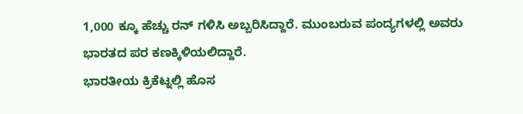1,000 ಕ್ಕೂ ಹೆಚ್ಚು ರನ್ ಗಳಿಸಿ ಅಬ್ಬರಿಸಿದ್ದಾರೆ. ಮುಂಬರುವ ಪಂದ್ಯಗಳಲ್ಲಿ ಅವರು ಭಾರತದ ಪರ ಕಣಕ್ಕಿಳಿಯಲಿದ್ದಾರೆ.
ಭಾರತೀಯ ಕ್ರಿಕೆಟ್ನಲ್ಲಿ ಹೊಸ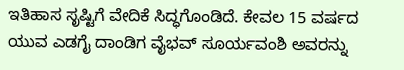ಇತಿಹಾಸ ಸೃಷ್ಟಿಗೆ ವೇದಿಕೆ ಸಿದ್ಧಗೊಂಡಿದೆ. ಕೇವಲ 15 ವರ್ಷದ ಯುವ ಎಡಗೈ ದಾಂಡಿಗ ವೈಭವ್ ಸೂರ್ಯವಂಶಿ ಅವರನ್ನು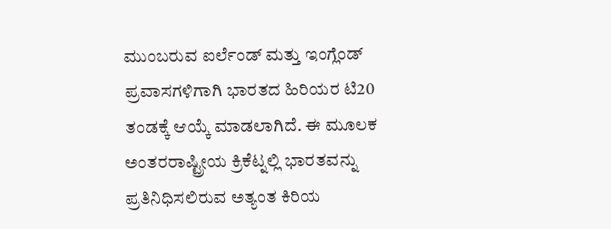ಮುಂಬರುವ ಐರ್ಲೆಂಡ್ ಮತ್ತು ಇಂಗ್ಲೆಂಡ್ ಪ್ರವಾಸಗಳಿಗಾಗಿ ಭಾರತದ ಹಿರಿಯರ ಟಿ20 ತಂಡಕ್ಕೆ ಆಯ್ಕೆ ಮಾಡಲಾಗಿದೆ. ಈ ಮೂಲಕ ಅಂತರರಾಷ್ಟ್ರೀಯ ಕ್ರಿಕೆಟ್ನಲ್ಲಿ ಭಾರತವನ್ನು ಪ್ರತಿನಿಧಿಸಲಿರುವ ಅತ್ಯಂತ ಕಿರಿಯ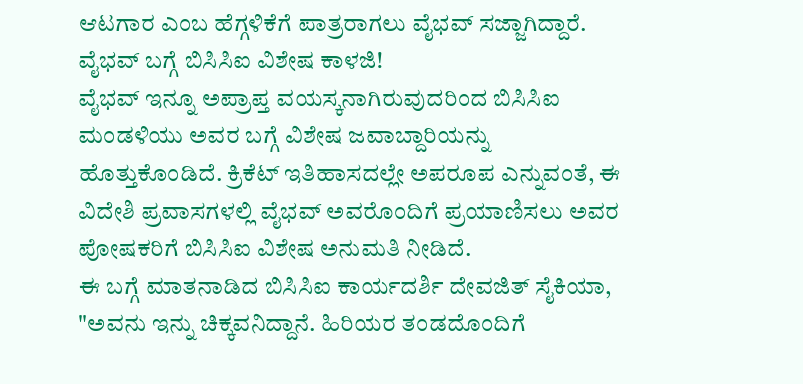ಆಟಗಾರ ಎಂಬ ಹೆಗ್ಗಳಿಕೆಗೆ ಪಾತ್ರರಾಗಲು ವೈಭವ್ ಸಜ್ಜಾಗಿದ್ದಾರೆ.
ವೈಭವ್ ಬಗ್ಗೆ ಬಿಸಿಸಿಐ ವಿಶೇಷ ಕಾಳಜಿ!
ವೈಭವ್ ಇನ್ನೂ ಅಪ್ರಾಪ್ತ ವಯಸ್ಕನಾಗಿರುವುದರಿಂದ ಬಿಸಿಸಿಐ ಮಂಡಳಿಯು ಅವರ ಬಗ್ಗೆ ವಿಶೇಷ ಜವಾಬ್ದಾರಿಯನ್ನು ಹೊತ್ತುಕೊಂಡಿದೆ. ಕ್ರಿಕೆಟ್ ಇತಿಹಾಸದಲ್ಲೇ ಅಪರೂಪ ಎನ್ನುವಂತೆ, ಈ ವಿದೇಶಿ ಪ್ರವಾಸಗಳಲ್ಲಿ ವೈಭವ್ ಅವರೊಂದಿಗೆ ಪ್ರಯಾಣಿಸಲು ಅವರ ಪೋಷಕರಿಗೆ ಬಿಸಿಸಿಐ ವಿಶೇಷ ಅನುಮತಿ ನೀಡಿದೆ.
ಈ ಬಗ್ಗೆ ಮಾತನಾಡಿದ ಬಿಸಿಸಿಐ ಕಾರ್ಯದರ್ಶಿ ದೇವಜಿತ್ ಸೈಕಿಯಾ, "ಅವನು ಇನ್ನು ಚಿಕ್ಕವನಿದ್ದಾನೆ. ಹಿರಿಯರ ತಂಡದೊಂದಿಗೆ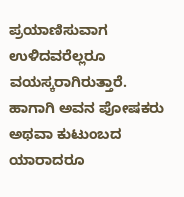ಪ್ರಯಾಣಿಸುವಾಗ ಉಳಿದವರೆಲ್ಲರೂ ವಯಸ್ಕರಾಗಿರುತ್ತಾರೆ. ಹಾಗಾಗಿ ಅವನ ಪೋಷಕರು ಅಥವಾ ಕುಟುಂಬದ ಯಾರಾದರೂ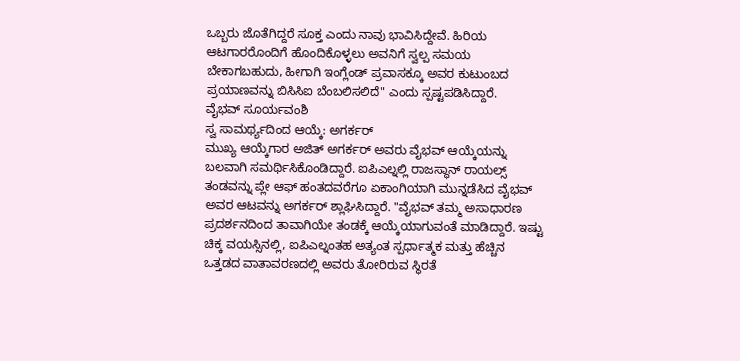ಒಬ್ಬರು ಜೊತೆಗಿದ್ದರೆ ಸೂಕ್ತ ಎಂದು ನಾವು ಭಾವಿಸಿದ್ದೇವೆ. ಹಿರಿಯ ಆಟಗಾರರೊಂದಿಗೆ ಹೊಂದಿಕೊಳ್ಳಲು ಅವನಿಗೆ ಸ್ವಲ್ಪ ಸಮಯ ಬೇಕಾಗಬಹುದು, ಹೀಗಾಗಿ ಇಂಗ್ಲೆಂಡ್ ಪ್ರವಾಸಕ್ಕೂ ಅವರ ಕುಟುಂಬದ ಪ್ರಯಾಣವನ್ನು ಬಿಸಿಸಿಐ ಬೆಂಬಲಿಸಲಿದೆ" ಎಂದು ಸ್ಪಷ್ಟಪಡಿಸಿದ್ದಾರೆ.
ವೈಭವ್ ಸೂರ್ಯವಂಶಿ
ಸ್ವ ಸಾಮರ್ಥ್ಯದಿಂದ ಆಯ್ಕೆ: ಅಗರ್ಕರ್
ಮುಖ್ಯ ಆಯ್ಕೆಗಾರ ಅಜಿತ್ ಅಗರ್ಕರ್ ಅವರು ವೈಭವ್ ಆಯ್ಕೆಯನ್ನು ಬಲವಾಗಿ ಸಮರ್ಥಿಸಿಕೊಂಡಿದ್ದಾರೆ. ಐಪಿಎಲ್ನಲ್ಲಿ ರಾಜಸ್ಥಾನ್ ರಾಯಲ್ಸ್ ತಂಡವನ್ನು ಪ್ಲೇ ಆಫ್ ಹಂತದವರೆಗೂ ಏಕಾಂಗಿಯಾಗಿ ಮುನ್ನಡೆಸಿದ ವೈಭವ್ ಅವರ ಆಟವನ್ನು ಅಗರ್ಕರ್ ಶ್ಲಾಘಿಸಿದ್ದಾರೆ. "ವೈಭವ್ ತಮ್ಮ ಅಸಾಧಾರಣ ಪ್ರದರ್ಶನದಿಂದ ತಾವಾಗಿಯೇ ತಂಡಕ್ಕೆ ಆಯ್ಕೆಯಾಗುವಂತೆ ಮಾಡಿದ್ದಾರೆ. ಇಷ್ಟು ಚಿಕ್ಕ ವಯಸ್ಸಿನಲ್ಲಿ, ಐಪಿಎಲ್ನಂತಹ ಅತ್ಯಂತ ಸ್ಪರ್ಧಾತ್ಮಕ ಮತ್ತು ಹೆಚ್ಚಿನ ಒತ್ತಡದ ವಾತಾವರಣದಲ್ಲಿ ಅವರು ತೋರಿರುವ ಸ್ಥಿರತೆ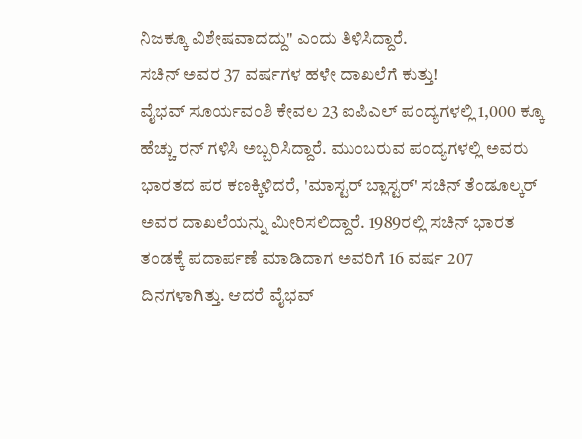ನಿಜಕ್ಕೂ ವಿಶೇಷವಾದದ್ದು" ಎಂದು ತಿಳಿಸಿದ್ದಾರೆ.
ಸಚಿನ್ ಅವರ 37 ವರ್ಷಗಳ ಹಳೇ ದಾಖಲೆಗೆ ಕುತ್ತು!
ವೈಭವ್ ಸೂರ್ಯವಂಶಿ ಕೇವಲ 23 ಐಪಿಎಲ್ ಪಂದ್ಯಗಳಲ್ಲಿ 1,000 ಕ್ಕೂ ಹೆಚ್ಚು ರನ್ ಗಳಿಸಿ ಅಬ್ಬರಿಸಿದ್ದಾರೆ. ಮುಂಬರುವ ಪಂದ್ಯಗಳಲ್ಲಿ ಅವರು ಭಾರತದ ಪರ ಕಣಕ್ಕಿಳಿದರೆ, 'ಮಾಸ್ಟರ್ ಬ್ಲಾಸ್ಟರ್' ಸಚಿನ್ ತೆಂಡೂಲ್ಕರ್ ಅವರ ದಾಖಲೆಯನ್ನು ಮೀರಿಸಲಿದ್ದಾರೆ. 1989ರಲ್ಲಿ ಸಚಿನ್ ಭಾರತ ತಂಡಕ್ಕೆ ಪದಾರ್ಪಣೆ ಮಾಡಿದಾಗ ಅವರಿಗೆ 16 ವರ್ಷ 207 ದಿನಗಳಾಗಿತ್ತು. ಆದರೆ ವೈಭವ್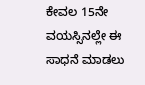ಕೇವಲ 15ನೇ ವಯಸ್ಸಿನಲ್ಲೇ ಈ ಸಾಧನೆ ಮಾಡಲು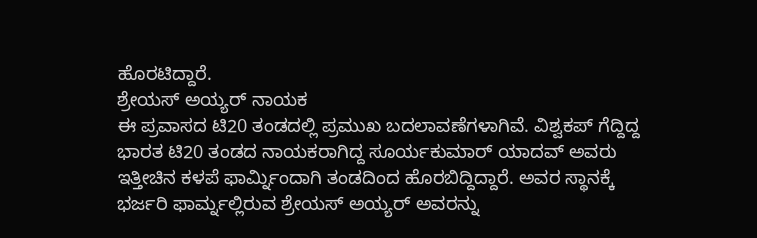ಹೊರಟಿದ್ದಾರೆ.
ಶ್ರೇಯಸ್ ಅಯ್ಯರ್ ನಾಯಕ
ಈ ಪ್ರವಾಸದ ಟಿ20 ತಂಡದಲ್ಲಿ ಪ್ರಮುಖ ಬದಲಾವಣೆಗಳಾಗಿವೆ. ವಿಶ್ವಕಪ್ ಗೆದ್ದಿದ್ದ ಭಾರತ ಟಿ20 ತಂಡದ ನಾಯಕರಾಗಿದ್ದ ಸೂರ್ಯಕುಮಾರ್ ಯಾದವ್ ಅವರು ಇತ್ತೀಚಿನ ಕಳಪೆ ಫಾರ್ಮ್ನಿಂದಾಗಿ ತಂಡದಿಂದ ಹೊರಬಿದ್ದಿದ್ದಾರೆ. ಅವರ ಸ್ಥಾನಕ್ಕೆ ಭರ್ಜರಿ ಫಾರ್ಮ್ನಲ್ಲಿರುವ ಶ್ರೇಯಸ್ ಅಯ್ಯರ್ ಅವರನ್ನು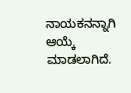ನಾಯಕನನ್ನಾಗಿ ಆಯ್ಕೆ ಮಾಡಲಾಗಿದೆ.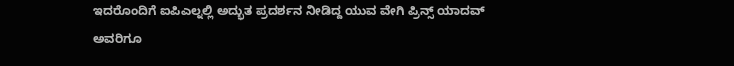ಇದರೊಂದಿಗೆ ಐಪಿಎಲ್ನಲ್ಲಿ ಅದ್ಭುತ ಪ್ರದರ್ಶನ ನೀಡಿದ್ದ ಯುವ ವೇಗಿ ಪ್ರಿನ್ಸ್ ಯಾದವ್ ಅವರಿಗೂ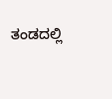ತಂಡದಲ್ಲಿ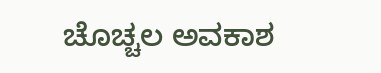ಚೊಚ್ಚಲ ಅವಕಾಶ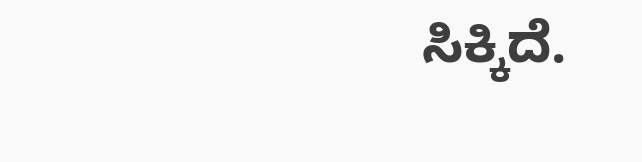ಸಿಕ್ಕಿದೆ.